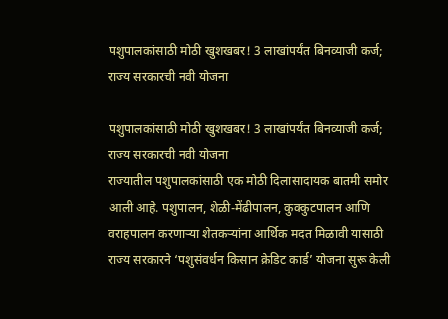पशुपालकांसाठी मोठी खुशखबर! 3 लाखांपर्यंत बिनव्याजी कर्ज; राज्य सरकारची नवी योजना

पशुपालकांसाठी मोठी खुशखबर! 3 लाखांपर्यंत बिनव्याजी कर्ज; राज्य सरकारची नवी योजना
राज्यातील पशुपालकांसाठी एक मोठी दिलासादायक बातमी समोर आली आहे. पशुपालन, शेळी-मेंढीपालन, कुक्कुटपालन आणि वराहपालन करणाऱ्या शेतकऱ्यांना आर्थिक मदत मिळावी यासाठी राज्य सरकारने ‘पशुसंवर्धन किसान क्रेडिट कार्ड’ योजना सुरू केली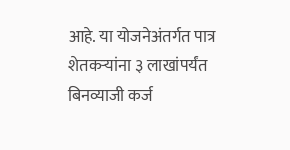आहे. या योजनेअंतर्गत पात्र शेतकऱ्यांना ३ लाखांपर्यंत बिनव्याजी कर्ज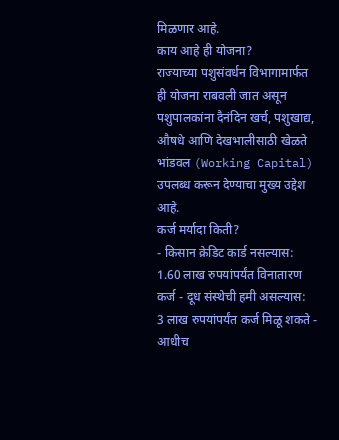मिळणार आहे.
काय आहे ही योजना?
राज्याच्या पशुसंवर्धन विभागामार्फत ही योजना राबवली जात असून पशुपालकांना दैनंदिन खर्च, पशुखाद्य, औषधे आणि देखभालीसाठी खेळते भांडवल (Working Capital) उपलब्ध करून देण्याचा मुख्य उद्देश आहे.
कर्ज मर्यादा किती?
- किसान क्रेडिट कार्ड नसल्यास:
1.60 लाख रुपयांपर्यंत विनातारण कर्ज - दूध संस्थेची हमी असल्यास:
3 लाख रुपयांपर्यंत कर्ज मिळू शकते - आधीच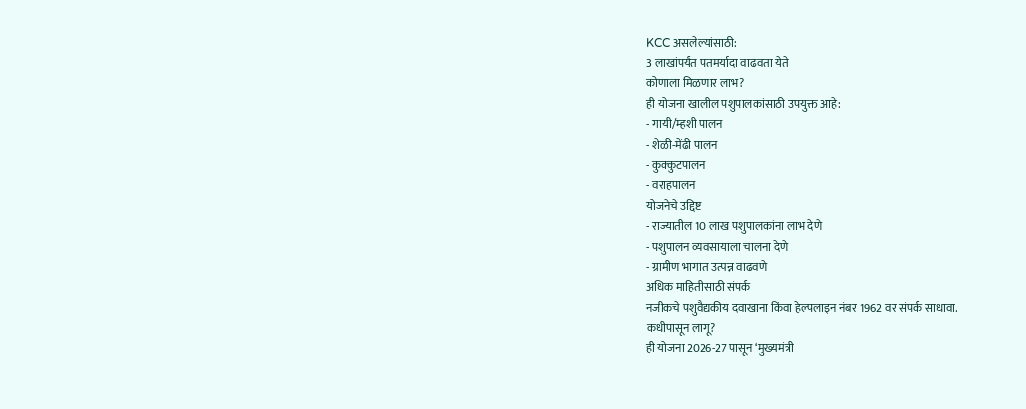KCC असलेल्यांसाठी:
3 लाखांपर्यंत पतमर्यादा वाढवता येते
कोणाला मिळणार लाभ?
ही योजना खालील पशुपालकांसाठी उपयुक्त आहे:
- गायी/म्हशी पालन
- शेळी-मेंढी पालन
- कुक्कुटपालन
- वराहपालन
योजनेचे उद्दिष्ट
- राज्यातील 10 लाख पशुपालकांना लाभ देणे
- पशुपालन व्यवसायाला चालना देणे
- ग्रामीण भागात उत्पन्न वाढवणे
अधिक माहितीसाठी संपर्क
नजीकचे पशुवैद्यकीय दवाखाना किंवा हेल्पलाइन नंबर 1962 वर संपर्क साधावा.
कधीपासून लागू?
ही योजना 2026-27 पासून ‘मुख्यमंत्री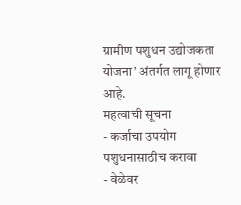ग्रामीण पशुधन उद्योजकता योजना’ अंतर्गत लागू होणार आहे.
महत्वाची सूचना
- कर्जाचा उपयोग पशुधनासाठीच करावा
- वेळेवर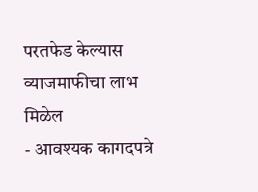परतफेड केल्यास व्याजमाफीचा लाभ मिळेल
- आवश्यक कागदपत्रे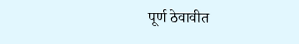पूर्ण ठेवावीत